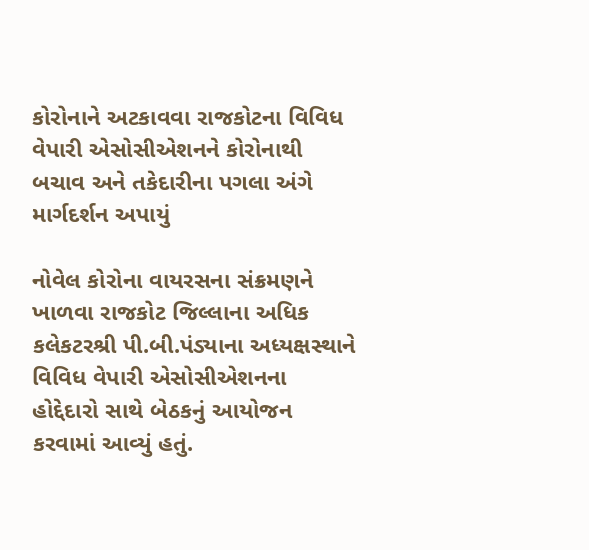કોરોનાને અટકાવવા રાજકોટના વિવિધ વેપારી એસોસીએશનને કોરોનાથી બચાવ અને તકેદારીના પગલા અંગે માર્ગદર્શન અપાયું

નોવેલ કોરોના વાયરસના સંક્રમણને ખાળવા રાજકોટ જિલ્લાના અધિક કલેકટરશ્રી પી.બી.પંડ્યાના અધ્યક્ષસ્થાને વિવિધ વેપારી એસોસીએશનના હોદ્દેદારો સાથે બેઠકનું આયોજન કરવામાં આવ્યું હતું.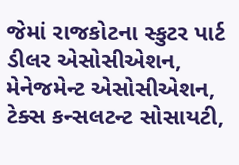જેમાં રાજકોટના સ્કુટર પાર્ટ ડીલર એસોસીએશન, મેનેજમેન્ટ એસોસીએશન, ટેક્સ કન્સલટન્ટ સોસાયટી,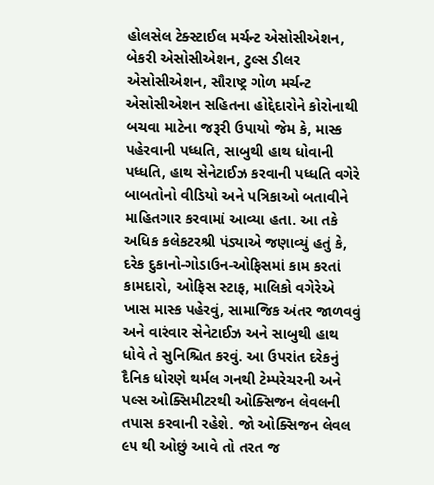હોલસેલ ટેક્સ્ટાઈલ મર્ચન્ટ એસોસીએશન, બેકરી એસોસીએશન, ટુલ્સ ડીલર એસોસીએશન, સૌરાષ્ટ્ર ગોળ મર્ચન્ટ એસોસીએશન સહિતના હોદ્દેદારોને કોરોનાથી બચવા માટેના જરૂરી ઉપાયો જેમ કે, માસ્ક પહેરવાની પધ્ધતિ, સાબુથી હાથ ધોવાની પધ્ધતિ, હાથ સેનેટાઈઝ કરવાની પધ્ધતિ વગેરે બાબતોનો વીડિયો અને પત્રિકાઓ બતાવીને માહિતગાર કરવામાં આવ્યા હતા. આ તકે અધિક કલેકટરશ્રી પંડ્યાએ જણાવ્યું હતું કે, દરેક દુકાનો-ગોડાઉન-ઓફિસમાં કામ કરતાં કામદારો, ઓફિસ સ્ટાફ, માલિકો વગેરેએ ખાસ માસ્ક પહેરવું, સામાજિક અંતર જાળવવું અને વારંવાર સેનેટાઈઝ અને સાબુથી હાથ ધોવે તે સુનિશ્ચિત કરવું. આ ઉપરાંત દરેકનું દૈનિક ધોરણે થર્મલ ગનથી ટેમ્પરેચરની અને પલ્સ ઓક્સિમીટરથી ઓક્સિજન લેવલની તપાસ કરવાની રહેશે. જો ઓક્સિજન લેવલ ૯૫ થી ઓછું આવે તો તરત જ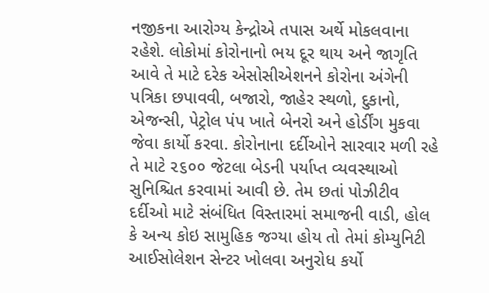નજીકના આરોગ્ય કેન્દ્રોએ તપાસ અર્થે મોકલવાના રહેશે. લોકોમાં કોરોનાનો ભય દૂર થાય અને જાગૃતિ આવે તે માટે દરેક એસોસીએશનને કોરોના અંગેની પત્રિકા છપાવવી, બજારો, જાહેર સ્થળો, દુકાનો, એજન્સી, પેટ્રોલ પંપ ખાતે બેનરો અને હોર્ડીંગ મુકવા જેવા કાર્યો કરવા. કોરોનાના દર્દીઓને સારવાર મળી રહે તે માટે ૨૬૦૦ જેટલા બેડની પર્યાપ્ત વ્યવસ્થાઓ સુનિશ્ચિત કરવામાં આવી છે. તેમ છતાં પોઝીટીવ દર્દીઓ માટે સંબંધિત વિસ્તારમાં સમાજની વાડી, હોલ કે અન્ય કોઇ સામુહિક જગ્યા હોય તો તેમાં કોમ્યુનિટી આઈસોલેશન સેન્ટર ખોલવા અનુરોધ કર્યો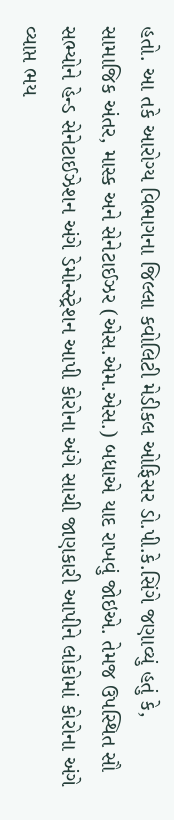હતો. આ તકે આરોગ્ય વિભાગના જિલ્લા કવોલિટી મેડીકલ ઓફિસર ડો.પી.કે.સિંગે જણાવ્યું હતું કે, સામાજિક અંતર, માસ્ક અને સેનેટાઈઝર (એસ.એમ.એસ.) બધાએ યાદ રાખવું જોઇએ. તેમજ ઉપસ્થિત સૌ સભ્યોને હેન્ડ સેનેટાઈઝેશન અંગે ડેમોન્સ્ટ્રેશન આપી કોરોના અંગે સાચી જાણકારી આપીને લોકોમાં કોરોના અંગે વ્યાપ્ત ભય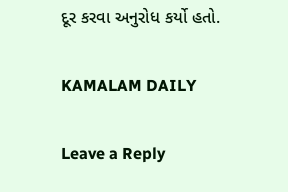દૂર કરવા અનુરોધ કર્યો હતો.

KAMALAM DAILY

Leave a Reply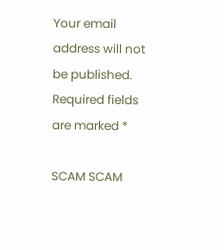Your email address will not be published. Required fields are marked *

SCAM SCAM